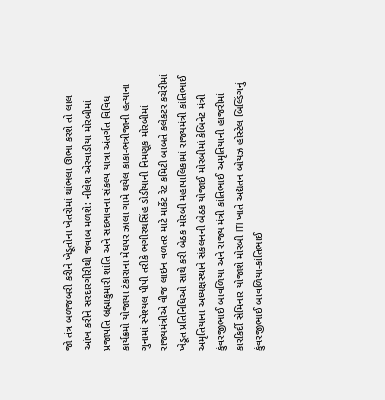જો તંત્ર બળજબરી કરીને ખેડૂતોના ખેતરોમાં થાંભલા ઊભા કરશે તો લાલ આંખ કરીને સરદારગીરીથી જવાબ મળશે: નીલેશ એરવાડીયા મોરબીમાં પ્રજાપતિ બ્રહ્માકુમારી શાંતિ અને સદભાવના સંકલ્પ યાત્રા અંતર્ગત વિવિધ કાર્યક્રમો યોજાયા ટંકારાના મેઘપર ઝાલા ગામે થયેલ કાકા-ભત્રીજાની હત્યાના ગુનામાં સ્પેશ્યલ પીપી તરીકે ભગીરથસિંહ ડોડીયાની નિમણૂક મોરબીમાં રાજ્યમંત્રીએ વીજ લાઇન વળતર માટે માર્કેટ રેટ કમિટી બાબતે કલેકટર કચેરીમાં ખેડૂત પ્રતિનિધિઓ સાથે કરી બેઠક મોરબી મહાપાલિકામાં રાજ્યમંત્રી કાંતિભાઈ અમૃતિયાના અધ્યક્ષસ્થાને સંકલનની બેઠક યોજાઈ મોરબીમાં કેબિનેટ મંત્રી કુંવરજીભાઈ બાવળિયા અને રાજ્ય મંત્રી કાંતિભાઈ અમૃતિયાની હાજરીમાં કારકિર્દી સેમિનાર યોજાશે મોરબી ITI ખાતે અદ્યતન બોયઝ હોસ્ટેલ બિલ્ડિંગનું કુંવરજીભાઈ બાવળિયા-કાંતિભાઈ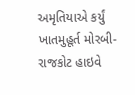અમૃતિયાએ કર્યું ખાતમુહૂર્ત મોરબી-રાજકોટ હાઇવે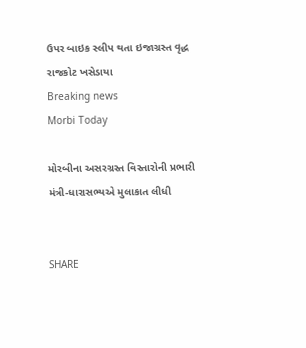ઉપર બાઇક સ્લીપ થતા ઇજાગ્રસ્ત વૃદ્ધ રાજકોટ ખસેડાયા
Breaking news
Morbi Today

મોરબીના અસરગ્રસ્ત વિસ્તારોની પ્રભારી મંત્રી-ધારાસભ્યએ મુલાકાત લીધી


SHARE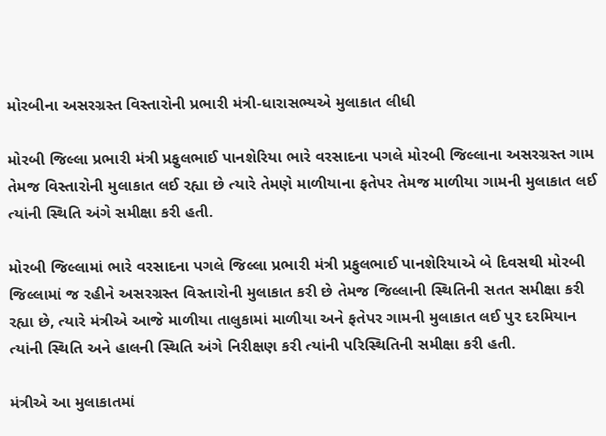મોરબીના અસરગ્રસ્ત વિસ્તારોની પ્રભારી મંત્રી-ધારાસભ્યએ મુલાકાત લીધી

મોરબી જિલ્લા પ્રભારી મંત્રી પ્રફુલભાઈ પાનશેરિયા ભારે વરસાદના પગલે મોરબી જિલ્લાના અસરગ્રસ્ત ગામ તેમજ વિસ્તારોની મુલાકાત લઈ રહ્યા છે ત્યારે તેમણે માળીયાના ફતેપર તેમજ માળીયા ગામની મુલાકાત લઈ ત્યાંની સ્થિતિ અંગે સમીક્ષા કરી હતી.

મોરબી જિલ્લામાં ભારે વરસાદના પગલે જિલ્લા પ્રભારી મંત્રી પ્રફુલભાઈ પાનશેરિયાએ બે દિવસથી મોરબી જિલ્લામાં જ રહીને અસરગ્રસ્ત વિસ્તારોની મુલાકાત કરી છે તેમજ જિલ્લાની સ્થિતિની સતત સમીક્ષા કરી રહ્યા છે, ત્યારે મંત્રીએ આજે માળીયા તાલુકામાં માળીયા અને ફતેપર ગામની મુલાકાત લઈ પુર દરમિયાન ત્યાંની સ્થિતિ અને હાલની સ્થિતિ અંગે નિરીક્ષણ કરી ત્યાંની પરિસ્થિતિની સમીક્ષા કરી હતી.

મંત્રીએ આ મુલાકાતમાં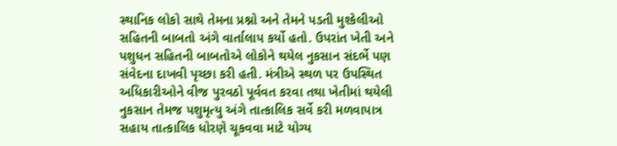સ્થાનિક લોકો સાથે તેમના પ્રશ્નો અને તેમને પડતી મુશ્કેલીઓ સહિતની બાબતો અંગે વાર્તાલાપ કર્યો હતો. ઉપરાંત ખેતી અને પશુધન સહિતની બાબતોએ લોકોને થયેલ નુકસાન સંદર્ભે પણ સંવેદના દાખવી પૃચ્છા કરી હતી. મંત્રીએ સ્થળ પર ઉપસ્થિત અધિકારીઓને વીજ પુરવઠો પૂર્વવત કરવા તથા ખેતીમાં થયેલી નુકસાન તેમજ પશુમૃત્યુ અંગે તાત્કાલિક સર્વે કરી મળવાપાત્ર સહાય તાત્કાલિક ધોરણે ચૂકવવા માટે યોગ્ય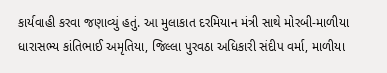કાર્યવાહી કરવા જણાવ્યું હતું. આ મુલાકાત દરમિયાન મંત્રી સાથે મોરબી-માળીયા ધારાસભ્ય કાંતિભાઈ અમૃતિયા, જિલ્લા પુરવઠા અધિકારી સંદીપ વર્મા, માળીયા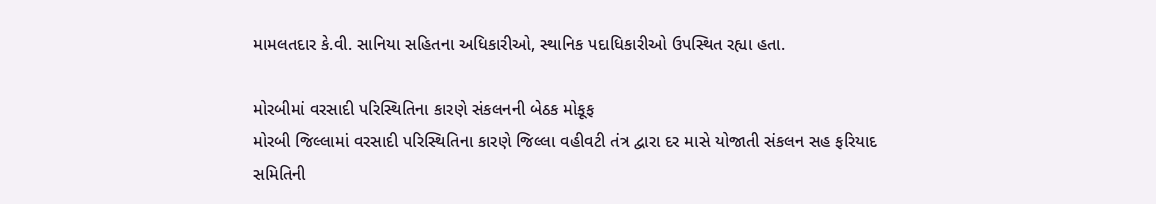મામલતદાર કે.વી. સાનિયા સહિતના અધિકારીઓ, સ્થાનિક પદાધિકારીઓ ઉપસ્થિત રહ્યા હતા.

મોરબીમાં વરસાદી પરિસ્થિતિના કારણે સંકલનની બેઠક મોકૂફ
મોરબી જિલ્લામાં વરસાદી પરિસ્થિતિના કારણે જિલ્લા વહીવટી તંત્ર દ્વારા દર માસે યોજાતી સંકલન સહ ફરિયાદ સમિતિની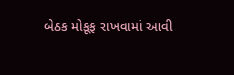બેઠક મોકૂફ રાખવામાં આવી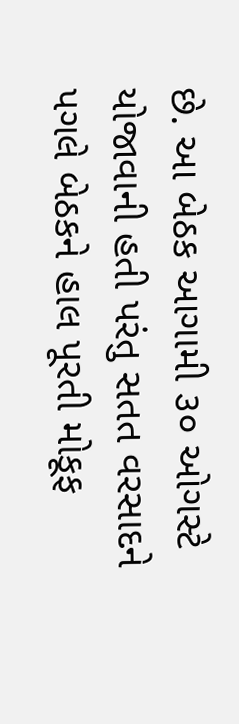છે. આ બેઠક આગામી ૩૦ ઓગસ્ટે યોજાવાની હતી પરંતુ સતત વરસાદને પગલે બેઠકને હાલ પૂરતી મોકૂફ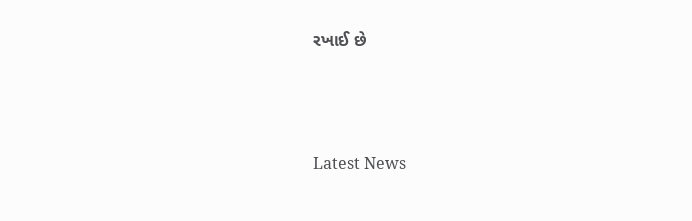રખાઈ છે






Latest News